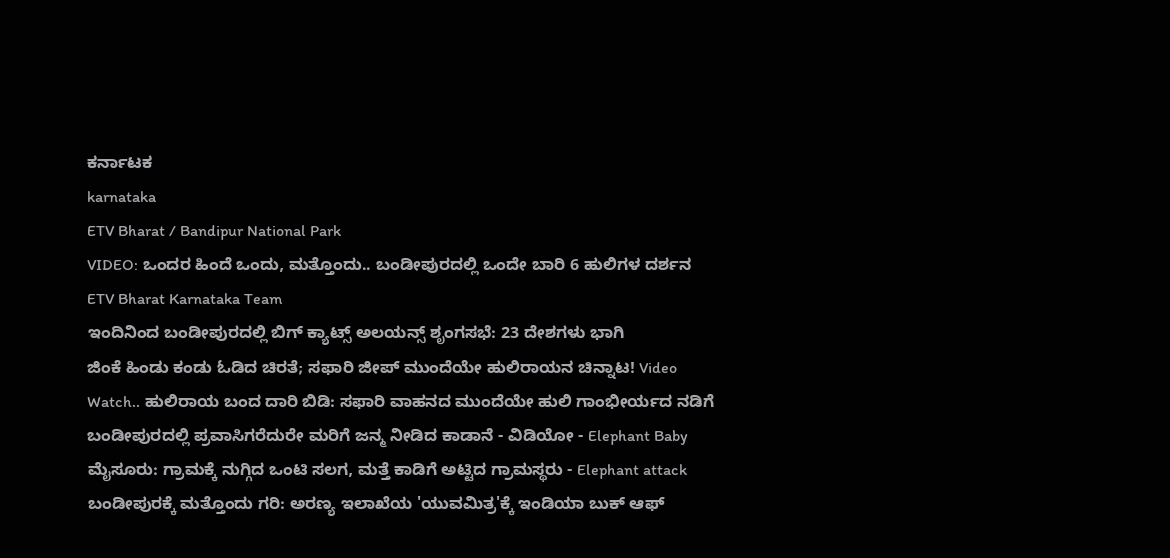ಕರ್ನಾಟಕ
karnataka
ETV Bharat / Bandipur National Park
VIDEO: ಒಂದರ ಹಿಂದೆ ಒಂದು, ಮತ್ತೊಂದು.. ಬಂಡೀಪುರದಲ್ಲಿ ಒಂದೇ ಬಾರಿ 6 ಹುಲಿಗಳ ದರ್ಶನ
ETV Bharat Karnataka Team
ಇಂದಿನಿಂದ ಬಂಡೀಪುರದಲ್ಲಿ ಬಿಗ್ ಕ್ಯಾಟ್ಸ್ ಅಲಯನ್ಸ್ ಶೃಂಗಸಭೆ: 23 ದೇಶಗಳು ಭಾಗಿ
ಜಿಂಕೆ ಹಿಂಡು ಕಂಡು ಓಡಿದ ಚಿರತೆ; ಸಫಾರಿ ಜೀಪ್ ಮುಂದೆಯೇ ಹುಲಿರಾಯನ ಚಿನ್ನಾಟ! Video
Watch.. ಹುಲಿರಾಯ ಬಂದ ದಾರಿ ಬಿಡಿ: ಸಫಾರಿ ವಾಹನದ ಮುಂದೆಯೇ ಹುಲಿ ಗಾಂಭೀರ್ಯದ ನಡಿಗೆ
ಬಂಡೀಪುರದಲ್ಲಿ ಪ್ರವಾಸಿಗರೆದುರೇ ಮರಿಗೆ ಜನ್ಮ ನೀಡಿದ ಕಾಡಾನೆ - ವಿಡಿಯೋ - Elephant Baby
ಮೈಸೂರು: ಗ್ರಾಮಕ್ಕೆ ನುಗ್ಗಿದ ಒಂಟಿ ಸಲಗ, ಮತ್ತೆ ಕಾಡಿಗೆ ಅಟ್ಟಿದ ಗ್ರಾಮಸ್ಥರು - Elephant attack
ಬಂಡೀಪುರಕ್ಕೆ ಮತ್ತೊಂದು ಗರಿ: ಅರಣ್ಯ ಇಲಾಖೆಯ 'ಯುವಮಿತ್ರ'ಕ್ಕೆ ಇಂಡಿಯಾ ಬುಕ್ ಆಫ್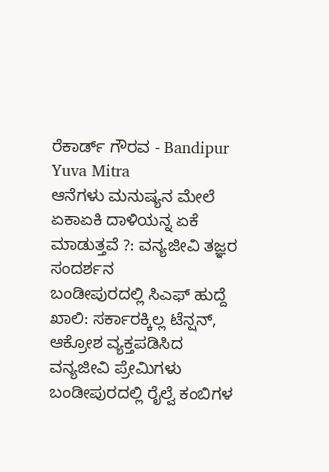ರೆಕಾರ್ಡ್ ಗೌರವ - Bandipur Yuva Mitra
ಆನೆಗಳು ಮನುಷ್ಯನ ಮೇಲೆ ಏಕಾಏಕಿ ದಾಳಿಯನ್ನ ಏಕೆ ಮಾಡುತ್ತವೆ ?: ವನ್ಯಜೀವಿ ತಜ್ಞರ ಸಂದರ್ಶನ
ಬಂಡೀಪುರದಲ್ಲಿ ಸಿಎಫ್ ಹುದ್ದೆ ಖಾಲಿ: ಸರ್ಕಾರಕ್ಕಿಲ್ಲ ಟೆನ್ಷನ್, ಆಕ್ರೋಶ ವ್ಯಕ್ತಪಡಿಸಿದ ವನ್ಯಜೀವಿ ಪ್ರೇಮಿಗಳು
ಬಂಡೀಪುರದಲ್ಲಿ ರೈಲ್ವೆ ಕಂಬಿಗಳ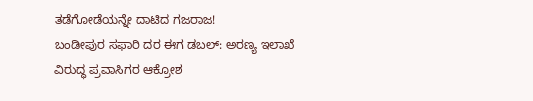ತಡೆಗೋಡೆಯನ್ನೇ ದಾಟಿದ ಗಜರಾಜ!
ಬಂಡೀಪುರ ಸಫಾರಿ ದರ ಈಗ ಡಬಲ್: ಅರಣ್ಯ ಇಲಾಖೆ ವಿರುದ್ಧ ಪ್ರವಾಸಿಗರ ಆಕ್ರೋಶ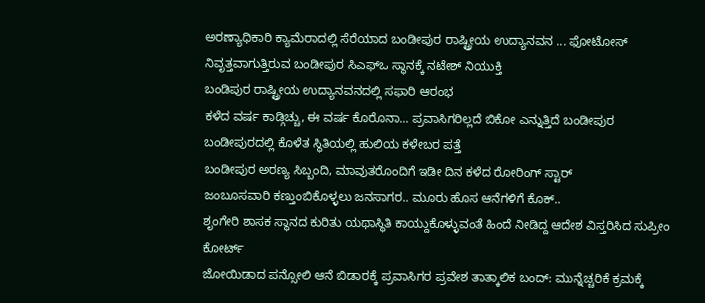ಅರಣ್ಯಾಧಿಕಾರಿ ಕ್ಯಾಮೆರಾದಲ್ಲಿ ಸೆರೆಯಾದ ಬಂಡೀಪುರ ರಾಷ್ಟ್ರೀಯ ಉದ್ಯಾನವನ ... ಫೋಟೋಸ್
ನಿವೃತ್ತವಾಗುತ್ತಿರುವ ಬಂಡೀಪುರ ಸಿಎಫ್ಒ ಸ್ಥಾನಕ್ಕೆ ನಟೇಶ್ ನಿಯುಕ್ತಿ
ಬಂಡಿಪುರ ರಾಷ್ಟ್ರೀಯ ಉದ್ಯಾನವನದಲ್ಲಿ ಸಫಾರಿ ಆರಂಭ
ಕಳೆದ ವರ್ಷ ಕಾಡ್ಗಿಚ್ಚು, ಈ ವರ್ಷ ಕೊರೊನಾ... ಪ್ರವಾಸಿಗರಿಲ್ಲದೆ ಬಿಕೋ ಎನ್ನುತ್ತಿದೆ ಬಂಡೀಪುರ
ಬಂಡೀಪುರದಲ್ಲಿ ಕೊಳೆತ ಸ್ಥಿತಿಯಲ್ಲಿ ಹುಲಿಯ ಕಳೇಬರ ಪತ್ತೆ
ಬಂಡೀಪುರ ಅರಣ್ಯ ಸಿಬ್ಬಂದಿ, ಮಾವುತರೊಂದಿಗೆ ಇಡೀ ದಿನ ಕಳೆದ ರೋರಿಂಗ್ ಸ್ಟಾರ್
ಜಂಬೂಸವಾರಿ ಕಣ್ತುಂಬಿಕೊಳ್ಳಲು ಜನಸಾಗರ.. ಮೂರು ಹೊಸ ಆನೆಗಳಿಗೆ ಕೊಕ್..
ಶೃಂಗೇರಿ ಶಾಸಕ ಸ್ಥಾನದ ಕುರಿತು ಯಥಾಸ್ಥಿತಿ ಕಾಯ್ದುಕೊಳ್ಳುವಂತೆ ಹಿಂದೆ ನೀಡಿದ್ದ ಆದೇಶ ವಿಸ್ತರಿಸಿದ ಸುಪ್ರೀಂ ಕೋರ್ಟ್
ಜೋಯಿಡಾದ ಪನ್ಸೋಲಿ ಆನೆ ಬಿಡಾರಕ್ಕೆ ಪ್ರವಾಸಿಗರ ಪ್ರವೇಶ ತಾತ್ಕಾಲಿಕ ಬಂದ್: ಮುನ್ನೆಚ್ಚರಿಕೆ ಕ್ರಮಕ್ಕೆ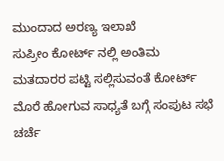ಮುಂದಾದ ಅರಣ್ಯ ಇಲಾಖೆ
ಸುಪ್ರೀಂ ಕೋರ್ಟ್ ನಲ್ಲಿ ಅಂತಿಮ ಮತದಾರರ ಪಟ್ಟಿ ಸಲ್ಲಿಸುವಂತೆ ಕೋರ್ಟ್ ಮೊರೆ ಹೋಗುವ ಸಾಧ್ಯತೆ ಬಗ್ಗೆ ಸಂಪುಟ ಸಭೆ ಚರ್ಚೆ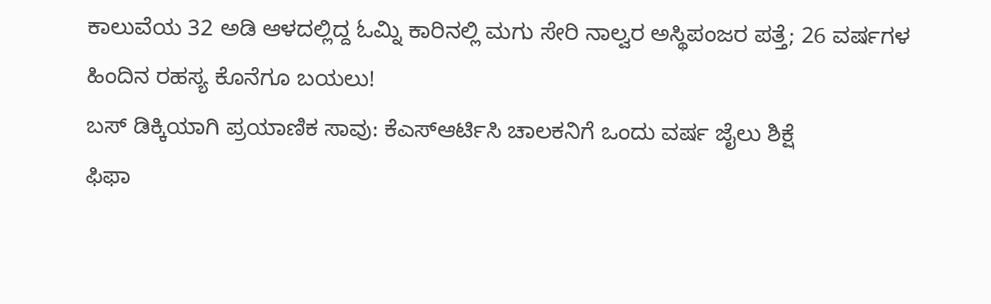ಕಾಲುವೆಯ 32 ಅಡಿ ಆಳದಲ್ಲಿದ್ದ ಓಮ್ನಿ ಕಾರಿನಲ್ಲಿ ಮಗು ಸೇರಿ ನಾಲ್ವರ ಅಸ್ಥಿಪಂಜರ ಪತ್ತೆ; 26 ವರ್ಷಗಳ ಹಿಂದಿನ ರಹಸ್ಯ ಕೊನೆಗೂ ಬಯಲು!
ಬಸ್ ಡಿಕ್ಕಿಯಾಗಿ ಪ್ರಯಾಣಿಕ ಸಾವು: ಕೆಎಸ್ಆರ್ಟಿಸಿ ಚಾಲಕನಿಗೆ ಒಂದು ವರ್ಷ ಜೈಲು ಶಿಕ್ಷೆ
ಫಿಫಾ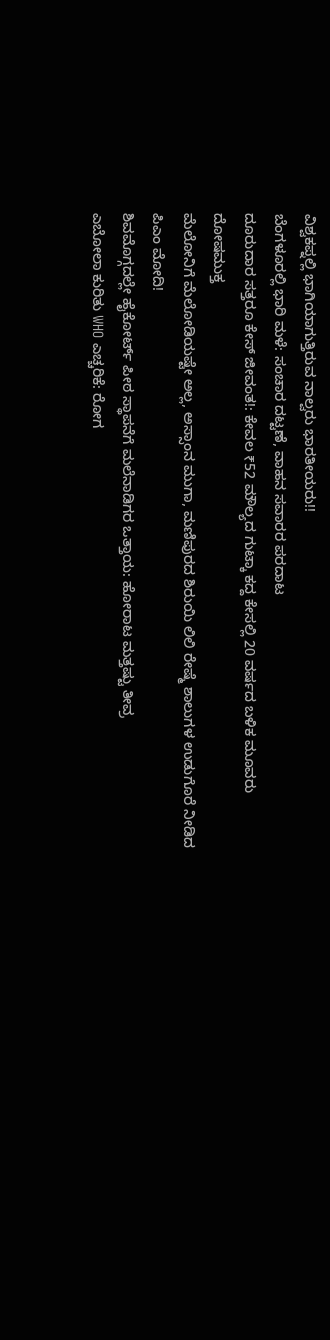ವಿಶ್ವಕಪ್ನಲ್ಲಿ ಭಾಗಿಯಾಗುತ್ತಿರುವ ನಾಲ್ವರು ಭಾರತೀಯರು!!
ಬೆಂಗಳೂರಲ್ಲಿ ಭಾರಿ ಮಳೆ: ಸಂಚಾರ ದಟ್ಟಣೆ, ವಾಹನ ಸವಾರರ ಪರದಾಟ
ದೂರುದಾರ ಸತ್ತರೂ ಕೇಸ್ ಜೀವಂತ!: ಕೇವಲ ₹52 ಮೌಲ್ಯದ ಗುಟ್ಕಾ ಕದ್ದ ಕೇಸಲ್ಲಿ 20 ವರ್ಷದ ಬಳಿಕ ಮೂವರು ದೋಷಮುಕ್ತ
ಮೆಲೋನಿಗೆ ಮೆಲೋಡಿಯಷ್ಟೇ ಅಲ್ಲ, ಅಸ್ಸಾಂನ ಮುಗಾ, ಮಣಿಪುರದ ಶಿರುಯಿ ಲಿಲಿ ರೇಷ್ಮೆ ಶಾಲುಗಳ ಉಡುಗೊರೆ ನೀಡಿದ ಪಿಎಂ ಮೋದಿ!
ಶಿವಮೊಗ್ಗದಲ್ಲೇ ಹೈಕೋರ್ಟ್ ಪೀಠ ಸ್ಥಾಪನೆಗೆ ಮಲೆನಾಡಿಗರ ಒತ್ತಾಯ: ಹೋರಾಟ ಮತ್ತಷ್ಟು ತೀವ್ರ
ಎಬೋಲಾ ಕುರಿತು WHO ಎಚ್ಚರಿಕೆ: ರೋಗ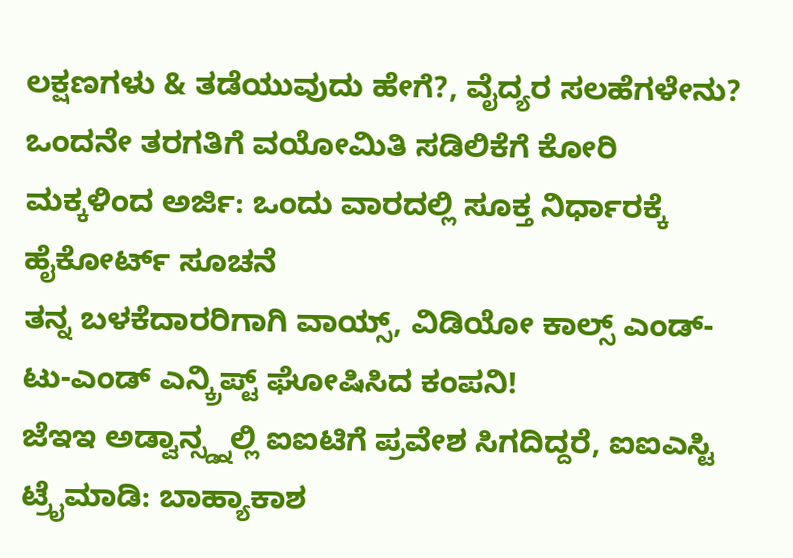ಲಕ್ಷಣಗಳು & ತಡೆಯುವುದು ಹೇಗೆ?, ವೈದ್ಯರ ಸಲಹೆಗಳೇನು?
ಒಂದನೇ ತರಗತಿಗೆ ವಯೋಮಿತಿ ಸಡಿಲಿಕೆಗೆ ಕೋರಿ ಮಕ್ಕಳಿಂದ ಅರ್ಜಿ: ಒಂದು ವಾರದಲ್ಲಿ ಸೂಕ್ತ ನಿರ್ಧಾರಕ್ಕೆ ಹೈಕೋರ್ಟ್ ಸೂಚನೆ
ತನ್ನ ಬಳಕೆದಾರರಿಗಾಗಿ ವಾಯ್ಸ್, ವಿಡಿಯೋ ಕಾಲ್ಸ್ ಎಂಡ್-ಟು-ಎಂಡ್ ಎನ್ಕ್ರಿಪ್ಟ್ ಘೋಷಿಸಿದ ಕಂಪನಿ!
ಜೆಇಇ ಅಡ್ವಾನ್ಸ್ಡ್ನಲ್ಲಿ ಐಐಟಿಗೆ ಪ್ರವೇಶ ಸಿಗದಿದ್ದರೆ, ಐಐಎಸ್ಟಿ ಟ್ರೈಮಾಡಿ: ಬಾಹ್ಯಾಕಾಶ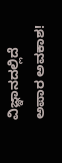ವಿಜ್ಞಾನದಲ್ಲಿದೆ ಅಪಾರ ಅವಕಾಶ!